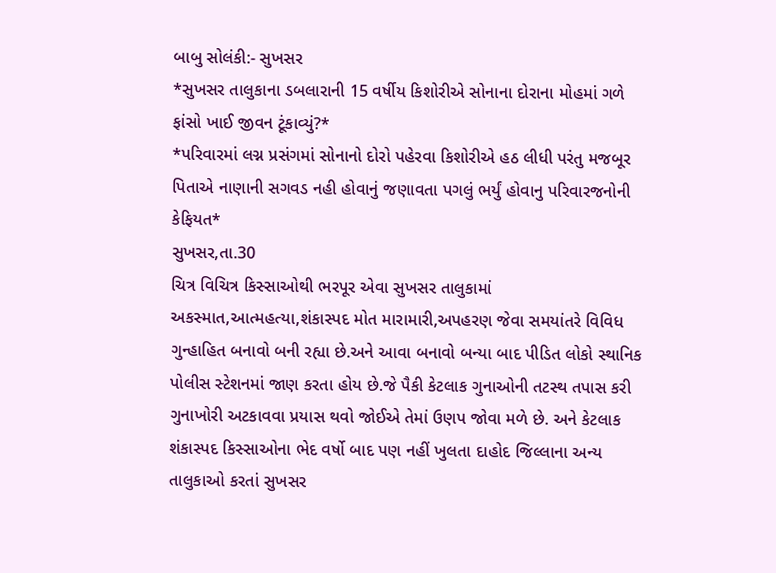બાબુ સોલંકી:- સુખસર
*સુખસર તાલુકાના ડબલારાની 15 વર્ષીય કિશોરીએ સોનાના દોરાના મોહમાં ગળે ફાંસો ખાઈ જીવન ટૂંકાવ્યું?*
*પરિવારમાં લગ્ન પ્રસંગમાં સોનાનો દોરો પહેરવા કિશોરીએ હઠ લીધી પરંતુ મજબૂર પિતાએ નાણાની સગવડ નહી હોવાનું જણાવતા પગલું ભર્યું હોવાનુ પરિવારજનોની કેફિયત*
સુખસર,તા.30
ચિત્ર વિચિત્ર કિસ્સાઓથી ભરપૂર એવા સુખસર તાલુકામાં અકસ્માત,આત્મહત્યા,શંકાસ્પદ મોત મારામારી,અપહરણ જેવા સમયાંતરે વિવિધ ગુન્હાહિત બનાવો બની રહ્યા છે.અને આવા બનાવો બન્યા બાદ પીડિત લોકો સ્થાનિક પોલીસ સ્ટેશનમાં જાણ કરતા હોય છે.જે પૈકી કેટલાક ગુનાઓની તટસ્થ તપાસ કરી ગુનાખોરી અટકાવવા પ્રયાસ થવો જોઈએ તેમાં ઉણપ જોવા મળે છે. અને કેટલાક શંકાસ્પદ કિસ્સાઓના ભેદ વર્ષો બાદ પણ નહીં ખુલતા દાહોદ જિલ્લાના અન્ય તાલુકાઓ કરતાં સુખસર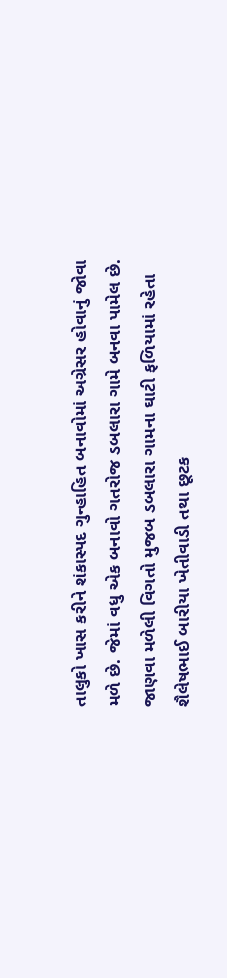તાલુકો ખાસ કરીને શંકાસ્પદ ગુન્હાહિત બનાવોમાં અગ્રેસર હોવાનું જોવા મળે છે. જેમાં વધુ એક બનાવો ગતરોજ ડબલારા ગામે બનવા પામેલ છે.
જાણવા મળેલી વિગતો મુજબ ડબલારા ગામના ઘાટી ફળિયામાં રહેતા શૈલેષભાઈ બારીયા ખેતીવાડી તથા છૂટક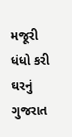મજૂરી ધંધો કરી ઘરનું ગુજરાત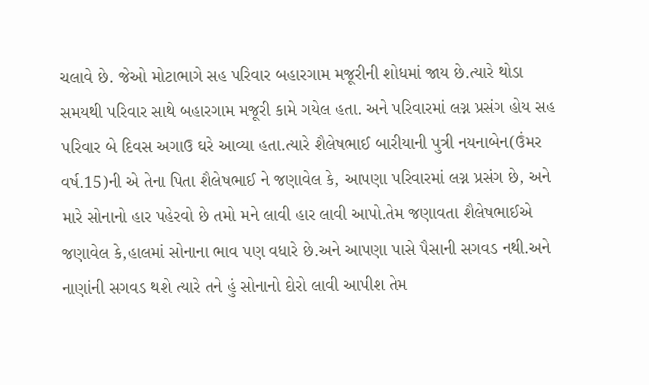ચલાવે છે. જેઓ મોટાભાગે સહ પરિવાર બહારગામ મજૂરીની શોધમાં જાય છે.ત્યારે થોડા સમયથી પરિવાર સાથે બહારગામ મજૂરી કામે ગયેલ હતા. અને પરિવારમાં લગ્ન પ્રસંગ હોય સહ પરિવાર બે દિવસ અગાઉ ઘરે આવ્યા હતા.ત્યારે શૈલેષભાઈ બારીયાની પુત્રી નયનાબેન(ઉંમર વર્ષ.15)ની એ તેના પિતા શૈલેષભાઈ ને જણાવેલ કે, આપણા પરિવારમાં લગ્ન પ્રસંગ છે, અને મારે સોનાનો હાર પહેરવો છે તમો મને લાવી હાર લાવી આપો.તેમ જણાવતા શૈલેષભાઈએ જણાવેલ કે,હાલમાં સોનાના ભાવ પણ વધારે છે.અને આપણા પાસે પૈસાની સગવડ નથી.અને નાણાંની સગવડ થશે ત્યારે તને હું સોનાનો દોરો લાવી આપીશ તેમ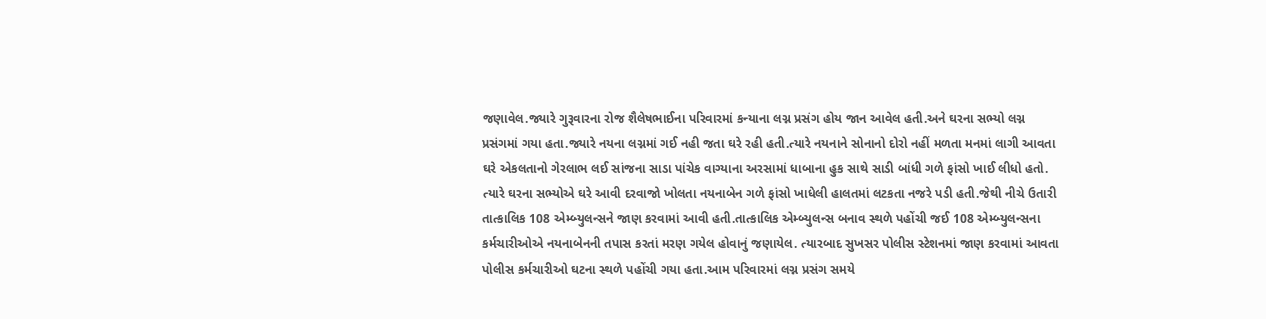જણાવેલ.જ્યારે ગુરૂવારના રોજ શૈલેષભાઈના પરિવારમાં કન્યાના લગ્ન પ્રસંગ હોય જાન આવેલ હતી.અને ઘરના સભ્યો લગ્ન પ્રસંગમાં ગયા હતા.જ્યારે નયના લગ્નમાં ગઈ નહી જતા ઘરે રહી હતી.ત્યારે નયનાને સોનાનો દોરો નહીં મળતા મનમાં લાગી આવતા ઘરે એકલતાનો ગેરલાભ લઈ સાંજના સાડા પાંચેક વાગ્યાના અરસામાં ધાબાના હુક સાથે સાડી બાંધી ગળે ફાંસો ખાઈ લીધો હતો.
ત્યારે ઘરના સભ્યોએ ઘરે આવી દરવાજો ખોલતા નયનાબેન ગળે ફાંસો ખાધેલી હાલતમાં લટકતા નજરે પડી હતી.જેથી નીચે ઉતારી તાત્કાલિક 108 એમ્બ્યુલન્સને જાણ કરવામાં આવી હતી.તાત્કાલિક એમ્બ્યુલન્સ બનાવ સ્થળે પહોંચી જઈ 108 એમ્બ્યુલન્સના કર્મચારીઓએ નયનાબેનની તપાસ કરતાં મરણ ગયેલ હોવાનું જણાયેલ. ત્યારબાદ સુખસર પોલીસ સ્ટેશનમાં જાણ કરવામાં આવતા પોલીસ કર્મચારીઓ ઘટના સ્થળે પહોંચી ગયા હતા.આમ પરિવારમાં લગ્ન પ્રસંગ સમયે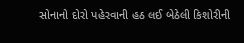સોનાનો દોરો પહેરવાની હઠ લઈ બેઠેલી કિશોરીની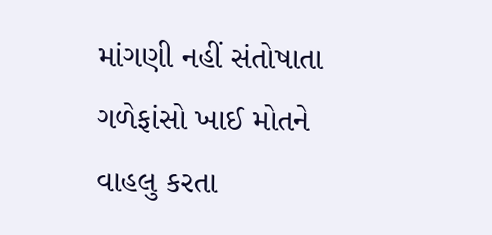માંગણી નહીં સંતોષાતા ગળેફાંસો ખાઈ મોતને વાહલુ કરતા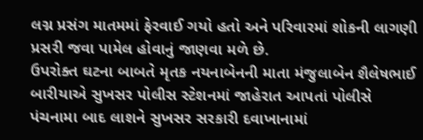લગ્ન પ્રસંગ માતમમાં ફેરવાઈ ગયો હતો અને પરિવારમાં શોકની લાગણી પ્રસરી જવા પામેલ હોવાનું જાણવા મળે છે.
ઉપરોક્ત ઘટના બાબતે મૃતક નયનાબેનની માતા મંજુલાબેન શૈલેષભાઈ બારીયાએ સુખસર પોલીસ સ્ટેશનમાં જાહેરાત આપતાં પોલીસે પંચનામા બાદ લાશને સુખસર સરકારી દવાખાનામાં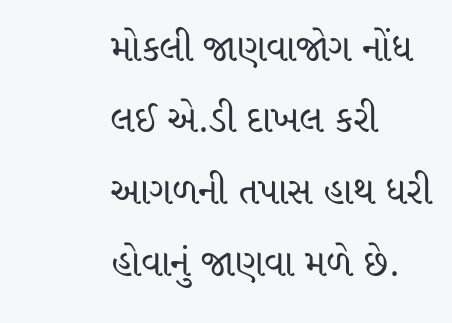મોકલી જાણવાજોગ નોંધ લઈ એ.ડી દાખલ કરી આગળની તપાસ હાથ ધરી હોવાનું જાણવા મળે છે.